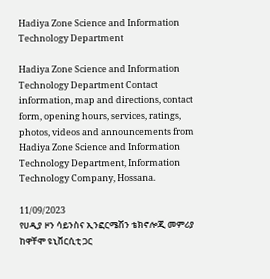Hadiya Zone Science and Information Technology Department

Hadiya Zone Science and Information Technology Department Contact information, map and directions, contact form, opening hours, services, ratings, photos, videos and announcements from Hadiya Zone Science and Information Technology Department, Information Technology Company, Hossana.

11/09/2023
የሀዲያ ዞን ሳይንስና ኢንፎርሜሽን ቴክኖሎጂ መምሪያ ከዋቸሞ ዩኒቨርሲቲ ጋር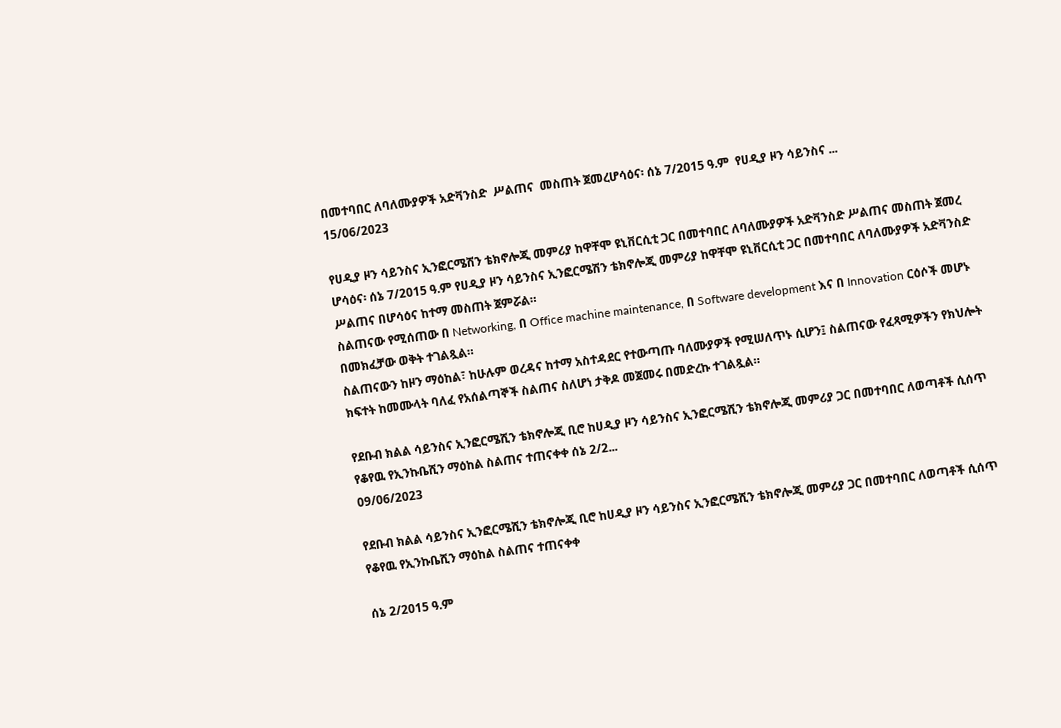በመተባበር ለባለሙያዎች አድቫንስድ  ሥልጠና  መስጠት ጀመረሆሳዕና፡ ሰኔ 7/2015 ዓ.ም  የሀዲያ ዞን ሳይንስና ...
15/06/2023

የሀዲያ ዞን ሳይንስና ኢንፎርሜሽን ቴክኖሎጂ መምሪያ ከዋቸሞ ዩኒቨርሲቲ ጋር በመተባበር ለባለሙያዎች አድቫንስድ ሥልጠና መስጠት ጀመረ
ሆሳዕና፡ ሰኔ 7/2015 ዓ.ም የሀዲያ ዞን ሳይንስና ኢንፎርሜሽን ቴክኖሎጂ መምሪያ ከዋቸሞ ዩኒቨርሲቲ ጋር በመተባበር ለባለሙያዎች አድቫንስድ ሥልጠና በሆሳዕና ከተማ መስጠት ጀምሯል።
ስልጠናው የሚሰጠው በ Networking, በ Office machine maintenance, በ Software development እና በ Innovation ርዕሶች መሆኑ በመክፈቻው ወቅት ተገልጿል።
ስልጠናውን ከዞን ማዕከል፣ ከሁሉም ወረዳና ከተማ አስተዳደር የተውጣጡ ባለሙያዎች የሚሠለጥኑ ሲሆን፤ ስልጠናው የፈጻሚዎችን የክህሎት ክፍተት ከመሙላት ባለፈ የአሰልጣኞች ስልጠና ስለሆነ ታቅዶ መጀመሩ በመድረኩ ተገልጿል።

የደቡብ ክልል ሳይንስና ኢንፎርሜሺን ቴክኖሎጂ ቢሮ ከሀዲያ ዞን ሳይንስና ኢንፎርሜሺን ቴክኖሎጂ መምሪያ ጋር በመተባበር ለወጣቶች ሲሰጥ የቆየዉ የኢንኩቤሺን ማዕከል ስልጠና ተጠናቀቀ ሰኔ 2/2...
09/06/2023

የደቡብ ክልል ሳይንስና ኢንፎርሜሺን ቴክኖሎጂ ቢሮ ከሀዲያ ዞን ሳይንስና ኢንፎርሜሺን ቴክኖሎጂ መምሪያ ጋር በመተባበር ለወጣቶች ሲሰጥ የቆየዉ የኢንኩቤሺን ማዕከል ስልጠና ተጠናቀቀ

ሰኔ 2/2015 ዓ.ም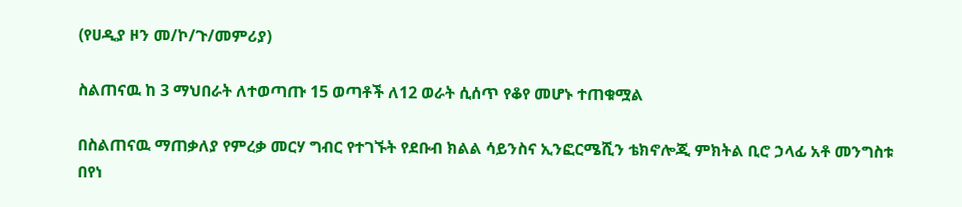(የሀዲያ ዞን መ/ኮ/ጉ/መምሪያ)

ስልጠናዉ ከ 3 ማህበራት ለተወጣጡ 15 ወጣቶች ለ12 ወራት ሲሰጥ የቆየ መሆኑ ተጠቁሟል

በስልጠናዉ ማጠቃለያ የምረቃ መርሃ ግብር የተገኙት የደቡብ ክልል ሳይንስና ኢንፎርሜሺን ቴክኖሎጂ ምክትል ቢሮ ኃላፊ አቶ መንግስቱ በየነ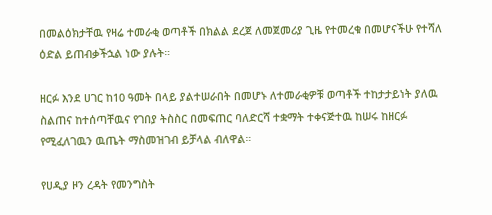በመልዕክታቸዉ የዛሬ ተመራቂ ወጣቶች በክልል ደረጀ ለመጀመሪያ ጊዜ የተመረቁ በመሆናችሁ የተሻለ ዕድል ይጠብቃችኋል ነው ያሉት።

ዘርፉ እንደ ሀገር ከ10 ዓመት በላይ ያልተሠራበት በመሆኑ ለተመራቂዎቹ ወጣቶች ተከታታይነት ያለዉ ስልጠና ከተሰጣቸዉና የገበያ ትስስር በመፍጠር ባለድርሻ ተቋማት ተቀናጅተዉ ከሠሩ ከዘርፉ የሚፈለገዉን ዉጤት ማስመዝገብ ይቻላል ብለዋል።

የሀዲያ ዞን ረዳት የመንግስት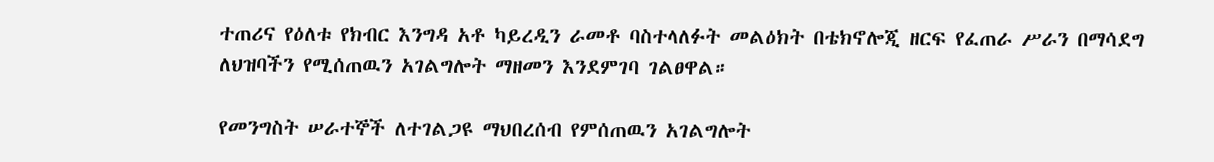ተጠሪና የዕለቱ የክብር እንግዳ አቶ ካይረዲን ራመቶ ባስተላለፉት መልዕክት በቴክኖሎጂ ዘርፍ የፈጠራ ሥራን በማሳደግ ለህዝባችን የሚሰጠዉን አገልግሎት ማዘመን እንደምገባ ገልፀዋል።

የመንግስት ሠራተኞች ለተገልጋዩ ማህበረሰብ የምሰጠዉን አገልግሎት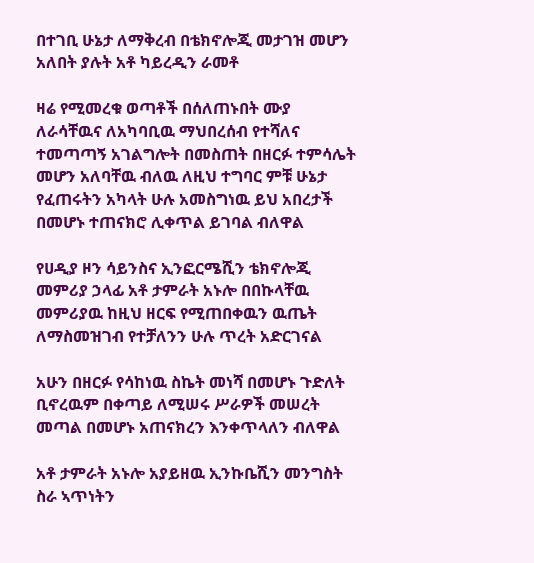በተገቢ ሁኔታ ለማቅረብ በቴክኖሎጂ መታገዝ መሆን አለበት ያሉት አቶ ካይረዲን ራመቶ

ዛሬ የሚመረቁ ወጣቶች በሰለጠኑበት ሙያ ለራሳቸዉና ለአካባቢዉ ማህበረሰብ የተሻለና ተመጣጣኝ አገልግሎት በመስጠት በዘርፉ ተምሳሌት መሆን አለባቸዉ ብለዉ ለዚህ ተግባር ምቹ ሁኔታ የፈጠሩትን አካላት ሁሉ አመስግነዉ ይህ አበረታች በመሆኑ ተጠናክሮ ሊቀጥል ይገባል ብለዋል

የሀዲያ ዞን ሳይንስና ኢንፎርሜሺን ቴክኖሎጂ መምሪያ ኃላፊ አቶ ታምራት አኑሎ በበኩላቸዉ መምሪያዉ ከዚህ ዘርፍ የሚጠበቀዉን ዉጤት ለማስመዝገብ የተቻለንን ሁሉ ጥረት አድርገናል

አሁን በዘርፉ የሳከነዉ ስኬት መነሻ በመሆኑ ጉድለት ቢኖረዉም በቀጣይ ለሚሠሩ ሥራዎች መሠረት መጣል በመሆኑ አጠናክረን እንቀጥላለን ብለዋል

አቶ ታምራት አኑሎ አያይዘዉ ኢንኩቤሺን መንግስት ስራ ኣጥነትን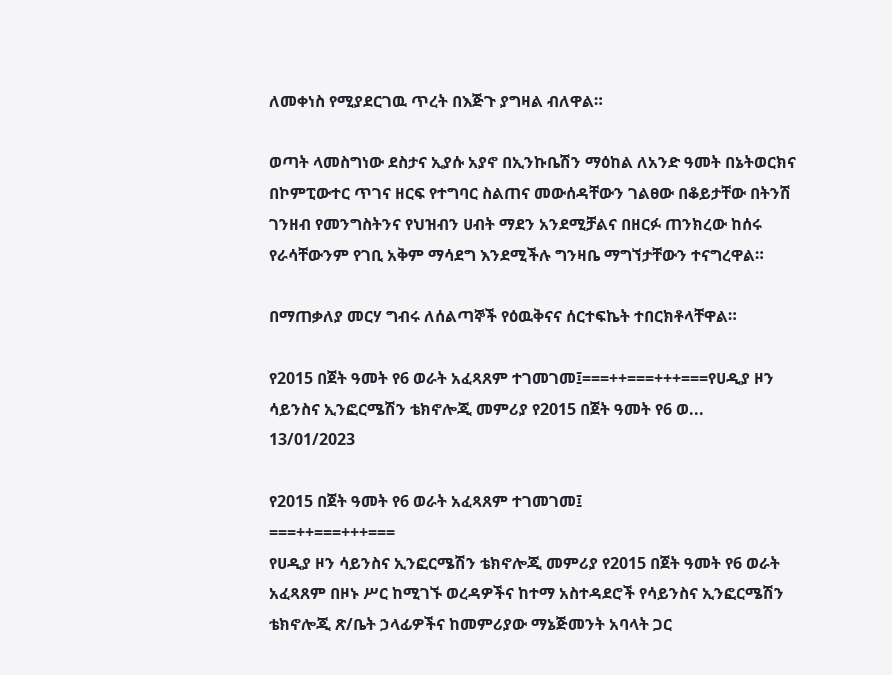ለመቀነስ የሚያደርገዉ ጥረት በእጅጉ ያግዛል ብለዋል።

ወጣት ላመስግነው ደስታና ኢያሱ አያኖ በኢንኩቤሽን ማዕከል ለአንድ ዓመት በኔትወርክና በኮምፒውተር ጥገና ዘርፍ የተግባር ስልጠና መውሰዳቸውን ገልፀው በቆይታቸው በትንሽ ገንዘብ የመንግስትንና የህዝብን ሀብት ማደን አንደሚቻልና በዘርፉ ጠንክረው ከሰሩ የራሳቸውንም የገቢ አቅም ማሳደግ እንደሚችሉ ግንዛቤ ማግኘታቸውን ተናግረዋል።

በማጠቃለያ መርሃ ግብሩ ለሰልጣኞች የዕዉቅናና ሰርተፍኬት ተበርክቶላቸዋል።

የ2015 በጀት ዓመት የ6 ወራት አፈጻጸም ተገመገመ፤===++===+++===የሀዲያ ዞን ሳይንስና ኢንፎርሜሽን ቴክኖሎጂ መምሪያ የ2015 በጀት ዓመት የ6 ወ...
13/01/2023

የ2015 በጀት ዓመት የ6 ወራት አፈጻጸም ተገመገመ፤
===++===+++===
የሀዲያ ዞን ሳይንስና ኢንፎርሜሽን ቴክኖሎጂ መምሪያ የ2015 በጀት ዓመት የ6 ወራት አፈጻጸም በዞኑ ሥር ከሚገኙ ወረዳዎችና ከተማ አስተዳደሮች የሳይንስና ኢንፎርሜሽን ቴክኖሎጂ ጽ/ቤት ኃላፊዎችና ከመምሪያው ማኔጅመንት አባላት ጋር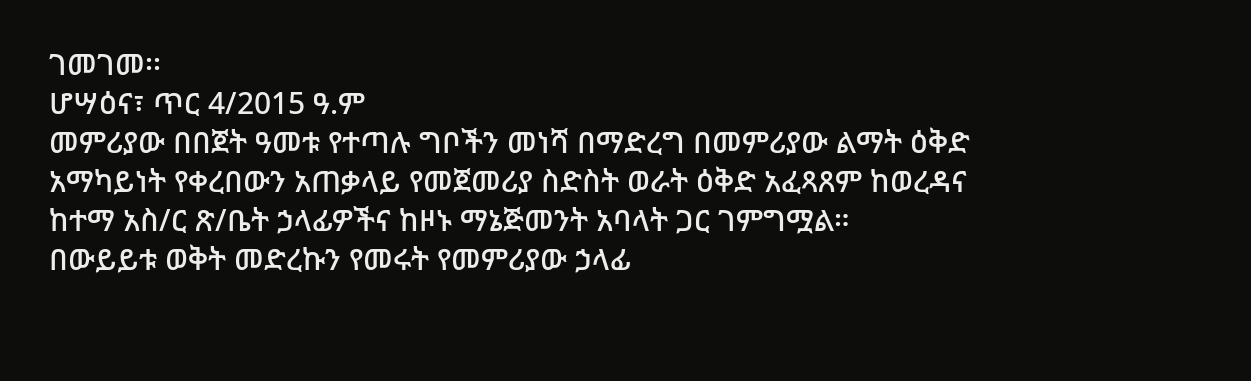ገመገመ፡፡
ሆሣዕና፣ ጥር 4/2015 ዓ.ም
መምሪያው በበጀት ዓመቱ የተጣሉ ግቦችን መነሻ በማድረግ በመምሪያው ልማት ዕቅድ አማካይነት የቀረበውን አጠቃላይ የመጀመሪያ ስድስት ወራት ዕቅድ አፈጻጸም ከወረዳና ከተማ አስ/ር ጽ/ቤት ኃላፊዎችና ከዞኑ ማኔጅመንት አባላት ጋር ገምግሟል።
በውይይቱ ወቅት መድረኩን የመሩት የመምሪያው ኃላፊ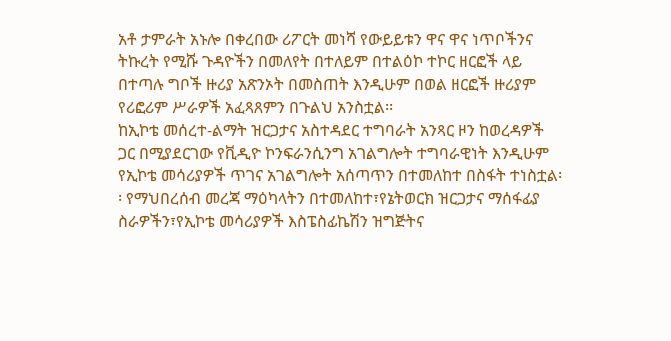አቶ ታምራት አኑሎ በቀረበው ሪፖርት መነሻ የውይይቱን ዋና ዋና ነጥቦችንና ትኩረት የሚሹ ጉዳዮችን በመለየት በተለይም በተልዕኮ ተኮር ዘርፎች ላይ በተጣሉ ግቦች ዙሪያ አጽንኦት በመስጠት እንዲሁም በወል ዘርፎች ዙሪያም የሪፎሪም ሥራዎች አፈጻጸምን በጉልህ አንስቷል፡፡
ከኢኮቴ መሰረተ-ልማት ዝርጋታና አስተዳደር ተግባራት አንጻር ዞን ከወረዳዎች ጋር በሚያደርገው የቪዲዮ ኮንፍራንሲንግ አገልግሎት ተግባራዊነት እንዲሁም የኢኮቴ መሳሪያዎች ጥገና አገልግሎት አሰጣጥን በተመለከተ በስፋት ተነስቷል፡፡ የማህበረሰብ መረጃ ማዕካላትን በተመለከተ፣የኔትወርክ ዝርጋታና ማሰፋፊያ ስራዎችን፣የኢኮቴ መሳሪያዎች እስፔስፊኬሽን ዝግጅትና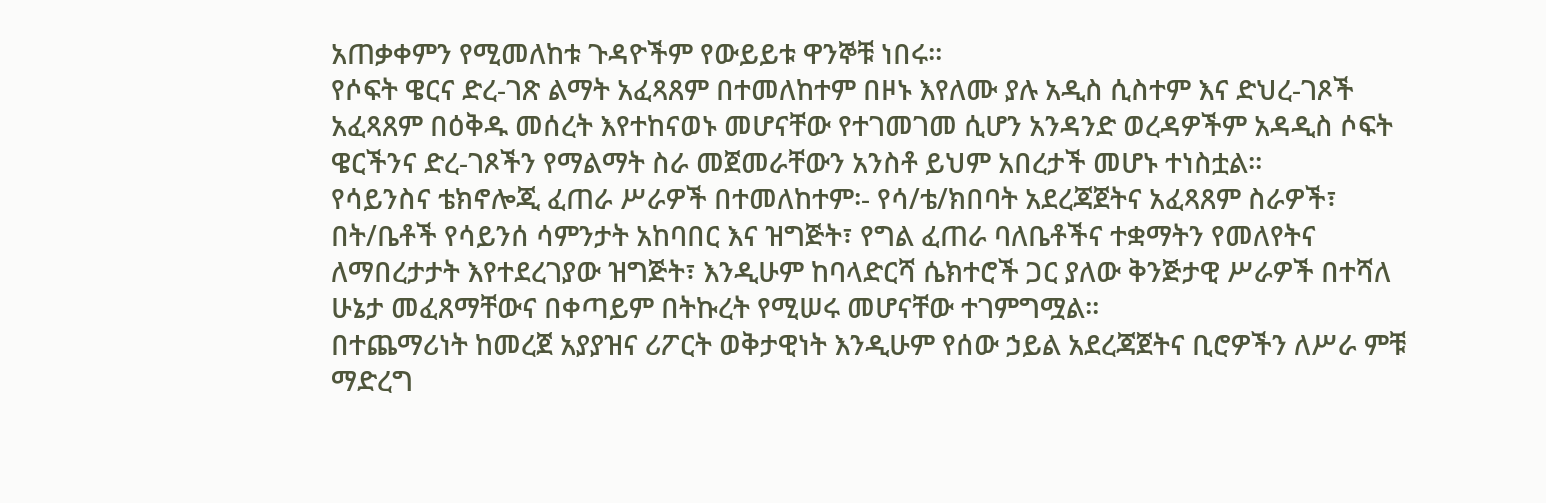አጠቃቀምን የሚመለከቱ ጉዳዮችም የውይይቱ ዋንኞቹ ነበሩ፡፡
የሶፍት ዌርና ድረ-ገጽ ልማት አፈጻጸም በተመለከተም በዞኑ እየለሙ ያሉ አዲስ ሲስተም እና ድህረ-ገጾች አፈጻጸም በዕቅዱ መሰረት እየተከናወኑ መሆናቸው የተገመገመ ሲሆን አንዳንድ ወረዳዎችም አዳዲስ ሶፍት ዌርችንና ድረ-ገጾችን የማልማት ስራ መጀመራቸውን አንስቶ ይህም አበረታች መሆኑ ተነስቷል፡፡
የሳይንስና ቴክኖሎጂ ፈጠራ ሥራዎች በተመለከተም፡- የሳ/ቴ/ክበባት አደረጃጀትና አፈጻጸም ስራዎች፣ በት/ቤቶች የሳይንሰ ሳምንታት አከባበር እና ዝግጅት፣ የግል ፈጠራ ባለቤቶችና ተቋማትን የመለየትና ለማበረታታት እየተደረገያው ዝግጅት፣ እንዲሁም ከባላድርሻ ሴክተሮች ጋር ያለው ቅንጅታዊ ሥራዎች በተሻለ ሁኔታ መፈጸማቸውና በቀጣይም በትኩረት የሚሠሩ መሆናቸው ተገምግሟል፡፡
በተጨማሪነት ከመረጀ አያያዝና ሪፖርት ወቅታዊነት እንዲሁም የሰው ኃይል አደረጃጀትና ቢሮዎችን ለሥራ ምቹ ማድረግ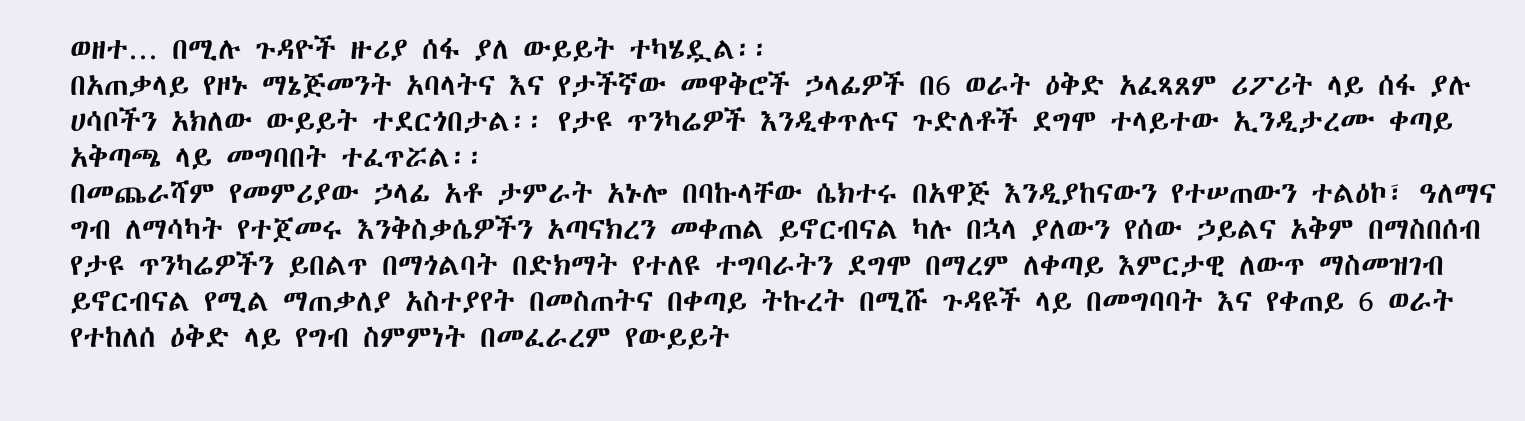ወዘተ… በሚሉ ጉዳዮች ዙሪያ ሰፋ ያለ ውይይት ተካሄዷል፡፡
በአጠቃላይ የዞኑ ማኔጅመንት አባላትና እና የታችኛው መዋቅሮች ኃላፊዎች በ6 ወራት ዕቅድ አፈጻጸም ሪፖሪት ላይ ሰፋ ያሉ ሀሳቦችን አክለው ውይይት ተደርጎበታል፡፡ የታዩ ጥንካሬዎች እንዲቀጥሉና ጉድለቶች ደግሞ ተላይተው ኢንዲታረሙ ቀጣይ አቅጣጫ ላይ መግባበት ተፈጥሯል፡፡
በመጨራሻም የመምሪያው ኃላፊ አቶ ታምራት አኑሎ በባኩላቸው ሴክተሩ በአዋጅ እንዲያከናውን የተሠጠውን ተልዕኮ፣ ዓለማና ግብ ለማሳካት የተጀመሩ እንቅስቃሴዎችን አጣናክረን መቀጠል ይኖርብናል ካሉ በኋላ ያለውን የሰው ኃይልና አቅም በማስበሰብ የታዩ ጥንካሬዎችን ይበልጥ በማጎልባት በድክማት የተለዩ ተግባራትን ደግሞ በማረም ለቀጣይ እምርታዊ ለውጥ ማስመዝገብ ይኖርብናል የሚል ማጠቃለያ አስተያየት በመስጠትና በቀጣይ ትኩረት በሚሹ ጉዳዩች ላይ በመግባባት እና የቀጠይ 6 ወራት የተከለሰ ዕቅድ ላይ የግብ ስምምነት በመፈራረም የውይይት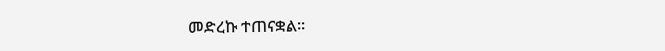መድረኩ ተጠናቋል፡፡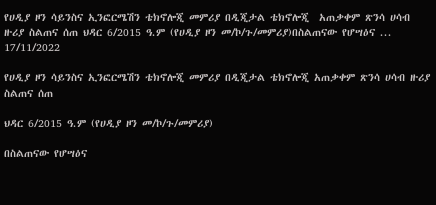የሀዲያ ዞን ሳይንስና ኢንፎርሜሽን ቴክኖሎጂ መምሪያ በዲጂታል ቴክኖሎጂ  አጠቃቀም ጽንሳ ሀሳብ ዙሪያ ስልጠና ሰጠ ህዳር 6/2015 ዓ.ም (የሀዲያ ዞን መ/ኮ/ጉ/መምሪያ)በስልጠናው የሆሣዕና ...
17/11/2022

የሀዲያ ዞን ሳይንስና ኢንፎርሜሽን ቴክኖሎጂ መምሪያ በዲጂታል ቴክኖሎጂ አጠቃቀም ጽንሳ ሀሳብ ዙሪያ ስልጠና ሰጠ

ህዳር 6/2015 ዓ.ም (የሀዲያ ዞን መ/ኮ/ጉ/መምሪያ)

በስልጠናው የሆሣዕና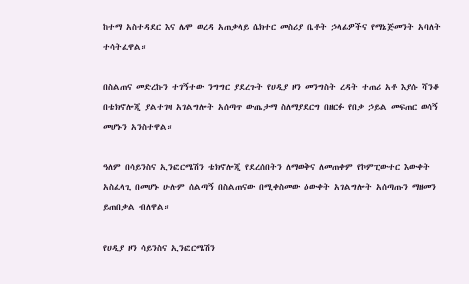ከተማ አስተዳደር እና ሌሞ ወረዳ አጠቃላይ ሴክተር መስሪያ ቤቶት ኃላፊዎችና የማኔጅመንት አባለት ተሳትፈዋል።

በስልጠና መድረኩን ተገኝተው ንግግር ያደረጉት የሀዲያ ዞን መንግስት ረዳት ተጠሪ አቶ እያሱ ሻንቆ በቴክኖሎጂ ያልተገዛ አገልግሎት አሰጣጥ ውጤታማ ስለማያደርግ በዘርፉ የበቃ ኃይል መፍጠር ወሳኝ መሆኑን አንስተዋል።

ዓለም በሳይንስና ኢንፎርሜሽን ቴክኖሎጂ የደረሰበትን ለማወቅና ለመጠቀም የኮምፒውተር እውቀት አስፈላጊ በመሆኑ ሁሉም ሰልጣኝ በስልጠናው በሚቀስመው ዕውቀት አገልግሎት አሰጣጡን ማዘመን ይጠበቃል ብለዋል።

የሀዲያ ዞን ሳይንስና ኢንፎርሜሽን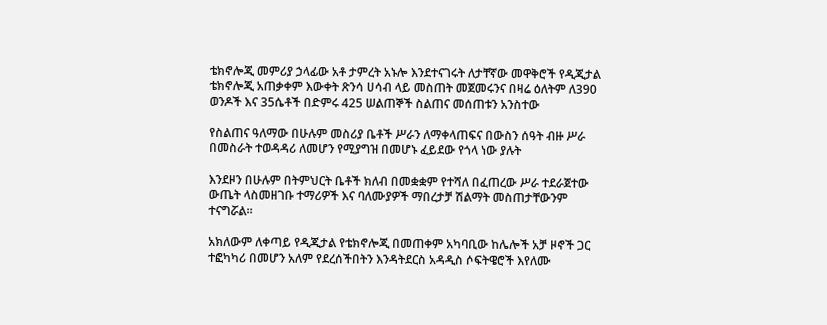ቴክኖሎጂ መምሪያ ኃላፊው አቶ ታምረት አኑሎ እንደተናገሩት ለታቸኛው መዋቅሮች የዲጂታል ቴክኖሎጂ አጠቃቀም እውቀት ጽንሳ ሀሳብ ላይ መስጠት መጀመሩንና በዛሬ ዕለትም ለ390 ወንዶች እና 35ሴቶች በድምሩ 425 ሠልጠኞች ስልጠና መሰጠቱን አንስተው

የስልጠና ዓለማው በሁሉም መስሪያ ቤቶች ሥራን ለማቀላጠፍና በውስን ሰዓት ብዙ ሥራ በመስራት ተወዳዳሪ ለመሆን የሚያግዝ በመሆኑ ፈይደው የጎላ ነው ያሉት

እንደዞን በሁሉም በትምህርት ቤቶች ክለብ በመቋቋም የተሻለ በፈጠረው ሥራ ተደራጀተው ውጤት ላስመዘገቡ ተማሪዎች እና ባለሙያዎች ማበረታቻ ሽልማት መስጠታቸውንም ተናግሯል።

አክለውም ለቀጣይ የዲጂታል የቴክኖሎጂ በመጠቀም አካባቢው ከሌሎች አቻ ዞኖች ጋር ተፎካካሪ በመሆን አለም የደረሰችበትን እንዳትደርስ አዳዲስ ሶፍትዌሮች እየለሙ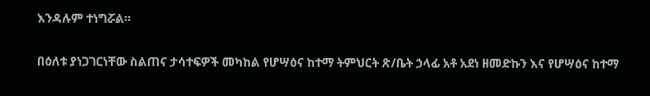እንዳሉም ተነግሯል።

በዕለቱ ያነጋገርነቸው ስልጠና ታሳተፍዎች መካከል የሆሣዕና ከተማ ትምህርት ጽ/ቤት ኃላፊ አቶ አደነ ዘመድኩን እና የሆሣዕና ከተማ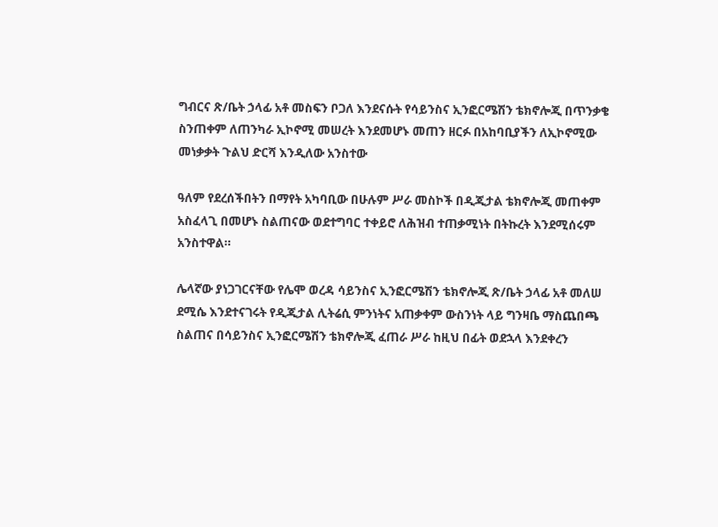ግብርና ጽ/ቤት ኃላፊ አቶ መስፍን ቦጋለ እንደናሱት የሳይንስና ኢንፎርሜሽን ቴክኖሎጂ በጥንቃቄ ስንጠቀም ለጠንካራ ኢኮኖሚ መሠረት እንደመሆኑ መጠን ዘርፉ በአከባቢያችን ለኢኮኖሚው መነቃቃት ጉልህ ድርሻ እንዲለው አንስተው

ዓለም የደረሰችበትን በማየት አካባቢው በሁሉም ሥራ መስኮች በዲጂታል ቴክኖሎጂ መጠቀም አስፈላጊ በመሆኑ ስልጠናው ወደተግባር ተቀይሮ ለሕዝብ ተጠቃሚነት በትኩረት እንደሚሰሩም አንስተዋል።

ሌላኛው ያነጋገርናቸው የሌሞ ወረዳ ሳይንስና ኢንፎርሜሽን ቴክኖሎጂ ጽ/ቤት ኃላፊ አቶ መለሠ ደሚሴ እንደተናገሩት የዲጂታል ሊትሬሲ ምንነትና አጠቃቀም ውስንነት ላይ ግንዛቤ ማስጨበጫ ስልጠና በሳይንስና ኢንፎርሜሽን ቴክኖሎጂ ፈጠራ ሥራ ከዚህ በፊት ወደኋላ እንደቀረን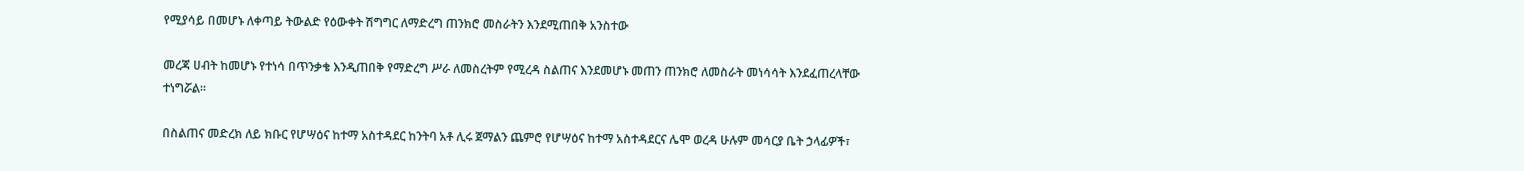የሚያሳይ በመሆኑ ለቀጣይ ትውልድ የዕውቀት ሽግግር ለማድረግ ጠንክሮ መስራትን እንደሚጠበቅ አንስተው

መረጃ ሀብት ከመሆኑ የተነሳ በጥንቃቄ እንዲጠበቅ የማድረግ ሥራ ለመስረትም የሚረዳ ስልጠና እንደመሆኑ መጠን ጠንክሮ ለመስራት መነሳሳት እንደፈጠረላቸው ተነግሯል።

በስልጠና መድረክ ለይ ክቡር የሆሣዕና ከተማ አስተዳደር ከንትባ አቶ ሊሩ ጀማልን ጨምሮ የሆሣዕና ከተማ አስተዳደርና ሌሞ ወረዳ ሁሉም መሳርያ ቤት ኃላፊዎች፣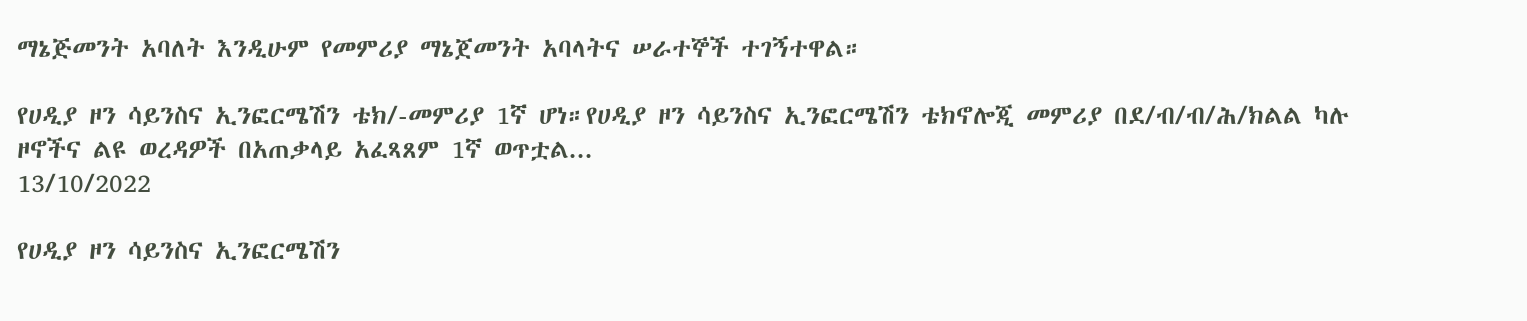ማኔጅመንት አባለት እንዲሁም የመምሪያ ማኔጀመንት አባላትና ሠራተኞች ተገኝተዋል።

የሀዲያ ዞን ሳይንስና ኢንፎርሜሽን ቴክ/-መምሪያ 1ኛ ሆነ።የሀዲያ ዞን ሳይንስና ኢንፎርሜሽን ቴክኖሎጂ መምሪያ በደ/ብ/ብ/ሕ/ክልል ካሉ ዞኖችና ልዩ ወረዳዎች በአጠቃላይ አፈጻጸም 1ኛ ወጥቷል...
13/10/2022

የሀዲያ ዞን ሳይንስና ኢንፎርሜሽን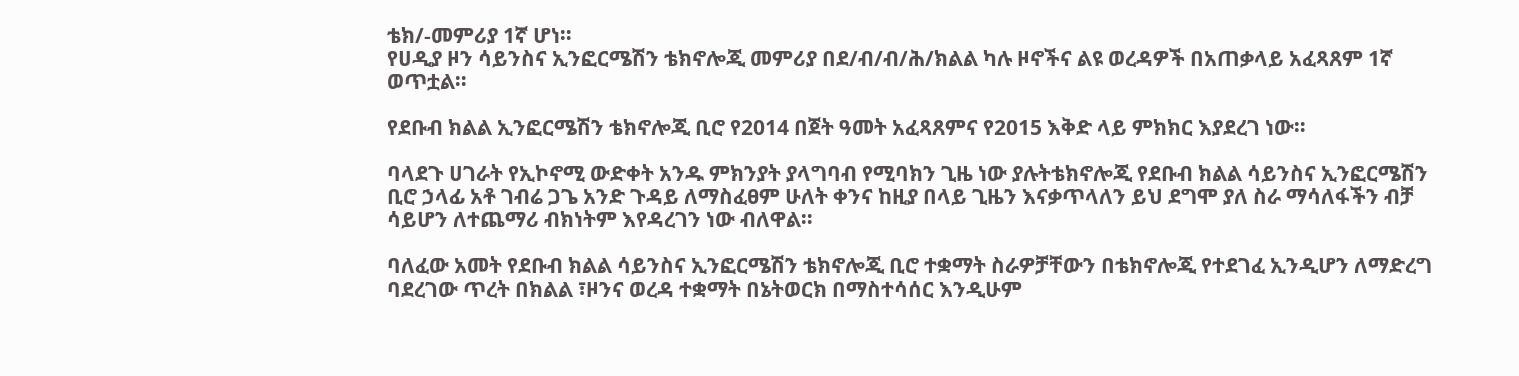ቴክ/-መምሪያ 1ኛ ሆነ።
የሀዲያ ዞን ሳይንስና ኢንፎርሜሽን ቴክኖሎጂ መምሪያ በደ/ብ/ብ/ሕ/ክልል ካሉ ዞኖችና ልዩ ወረዳዎች በአጠቃላይ አፈጻጸም 1ኛ ወጥቷል።

የደቡብ ክልል ኢንፎርሜሽን ቴክኖሎጂ ቢሮ የ2014 በጀት ዓመት አፈጻጸምና የ2015 እቅድ ላይ ምክክር እያደረገ ነው።

ባላደጉ ሀገራት የኢኮኖሚ ውድቀት አንዱ ምክንያት ያላግባብ የሚባክን ጊዜ ነው ያሉትቴክኖሎጂ የደቡብ ክልል ሳይንስና ኢንፎርሜሽን ቢሮ ኃላፊ አቶ ገብሬ ጋጌ አንድ ጉዳይ ለማስፈፀም ሁለት ቀንና ከዚያ በላይ ጊዜን እናቃጥላለን ይህ ደግሞ ያለ ስራ ማሳለፋችን ብቻ ሳይሆን ለተጨማሪ ብክነትም እየዳረገን ነው ብለዋል።

ባለፈው አመት የደቡብ ክልል ሳይንስና ኢንፎርሜሽን ቴክኖሎጂ ቢሮ ተቋማት ስራዎቻቸውን በቴክኖሎጂ የተደገፈ ኢንዲሆን ለማድረግ ባደረገው ጥረት በክልል ፣ዞንና ወረዳ ተቋማት በኔትወርክ በማስተሳሰር እንዲሁም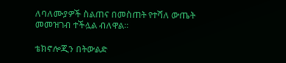ለባለሙያዎች ስልጠና በመስጠት የተሻለ ውጤት መመዝገብ ተችሏል ብለዋል።

ቴክኖሎጂን በትውልድ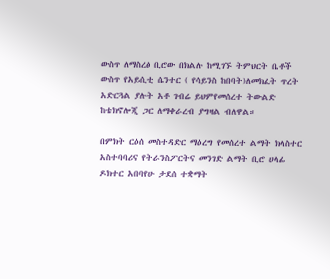ውስጥ ለማስረፅ ቢሮው በክልሉ ከሚገኙ ትምህርት ቤቶች ውስጥ የአይሲቲ ሴንተር ( የሳይንስ ከበባት)ለመክፈት ጥረት አድርጓል ያሉት አቶ ገብሬ ይህምየመሰረተ ትውልድ ከቴክኖሎጂ ጋር ለማቀራረብ ያግዛል ብለዋል።

በምክት ርዕሰ መስተዳድር ማዕረግ የመሰረተ ልማት ክላስተር አስተባባሪና የትራንስፖርትና መንገድ ልማት ቢሮ ሀላፊ ዶክተር አበባየሁ ታደሰ ተቋማት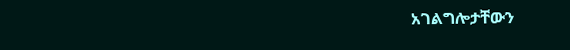አገልግሎታቸውን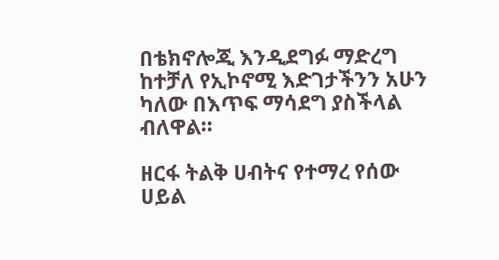በቴክኖሎጂ እንዲደግፉ ማድረግ ከተቻለ የኢኮኖሚ እድገታችንን አሁን ካለው በእጥፍ ማሳደግ ያስችላል ብለዋል።

ዘርፋ ትልቅ ሀብትና የተማረ የሰው ሀይል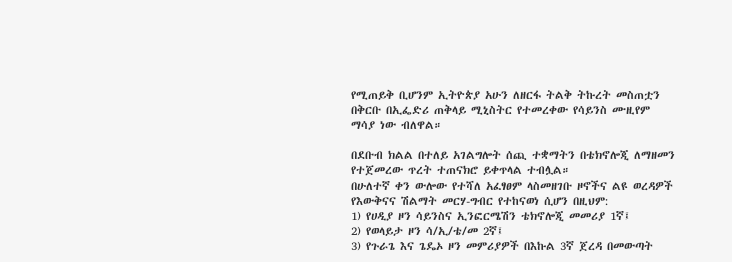የሚጠይቅ ቢሆንም ኢትዮጵያ አሁን ለዘርፋ ትልቅ ትኩረት መስጠቷን በቅርቡ በኢፌድሪ ጠቅላይ ሚኒስትር የተመረቀው የሳይንስ ሙዚየም ማሳያ ነው ብለዋል።

በደቡብ ክልል በተለይ አገልግሎት ሰጪ ተቋማትን በቴክኖሎጂ ለማዘመን የተጀመረው ጥረት ተጠናክሮ ይቀጥላል ተብሏል።
በሁለተኛ ቀን ውሎው የተሻለ አፈፃፀም ላስመዘገቡ ዞኖችና ልዩ ወረዳዎች የእውቅናና ሽልማት መርሃ-ግብር የተከናወነ ሲሆን በዚህም:
1) የሀዲያ ዞን ሳይንስና ኢንፎርሜሽን ቴክኖሎጂ መመሪያ 1ኛ፤
2) የወላይታ ዞን ሳ/ኢ/ቴ/መ 2ኛ፤
3) የጉራጌ እና ጌዴኦ ዞን መምሪያዎች በእኩል 3ኛ ጀረዳ በመውጣት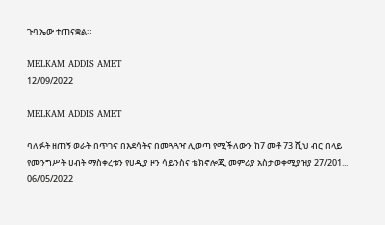ጉባኤው ተጠናቋል።

MELKAM ADDIS AMET
12/09/2022

MELKAM ADDIS AMET

ባለፉት ዘጠኝ ወራት በጥገና በእደሳትና በመጓጓዣ ሊወጣ የሚችለውን ከ7 መቶ 73 ሺህ ብር በላይ የመንግሥት ሀብት ማስቀረቱን የሀዲያ ዞን ሳይንስና ቴክኖሎጂ መምሪያ አስታወቀሚያዝያ 27/201...
06/05/2022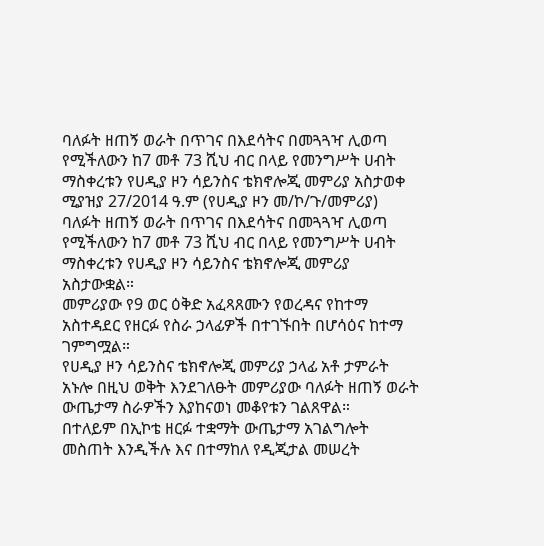ባለፉት ዘጠኝ ወራት በጥገና በእደሳትና በመጓጓዣ ሊወጣ የሚችለውን ከ7 መቶ 73 ሺህ ብር በላይ የመንግሥት ሀብት ማስቀረቱን የሀዲያ ዞን ሳይንስና ቴክኖሎጂ መምሪያ አስታወቀ
ሚያዝያ 27/2014 ዓ.ም (የሀዲያ ዞን መ/ኮ/ጉ/መምሪያ)
ባለፉት ዘጠኝ ወራት በጥገና በእደሳትና በመጓጓዣ ሊወጣ የሚችለውን ከ7 መቶ 73 ሺህ ብር በላይ የመንግሥት ሀብት ማስቀረቱን የሀዲያ ዞን ሳይንስና ቴክኖሎጂ መምሪያ አስታውቋል።
መምሪያው የ9 ወር ዕቅድ አፈጻጸሙን የወረዳና የከተማ አስተዳደር የዘርፉ የስራ ኃላፊዎች በተገኙበት በሆሳዕና ከተማ ገምግሟል።
የሀዲያ ዞን ሳይንስና ቴክኖሎጂ መምሪያ ኃላፊ አቶ ታምራት አኑሎ በዚህ ወቅት እንደገለፁት መምሪያው ባለፉት ዘጠኝ ወራት ውጤታማ ስራዎችን እያከናወነ መቆየቱን ገልጸዋል።
በተለይም በኢኮቴ ዘርፉ ተቋማት ውጤታማ አገልግሎት መስጠት እንዲችሉ እና በተማከለ የዲጂታል መሠረት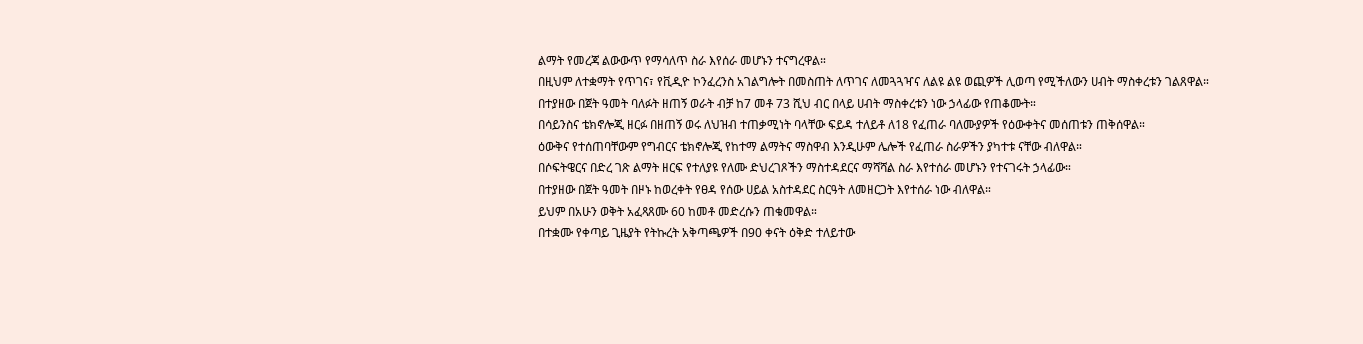ልማት የመረጃ ልውውጥ የማሳለጥ ስራ እየሰራ መሆኑን ተናግረዋል።
በዚህም ለተቋማት የጥገና፣ የቪዲዮ ኮንፈረንስ አገልግሎት በመስጠት ለጥገና ለመጓጓዣና ለልዩ ልዩ ወጪዎች ሊወጣ የሚችለውን ሀብት ማስቀረቱን ገልጸዋል።
በተያዘው በጀት ዓመት ባለፉት ዘጠኝ ወራት ብቻ ከ7 መቶ 73 ሺህ ብር በላይ ሀብት ማስቀረቱን ነው ኃላፊው የጠቆሙት።
በሳይንስና ቴክኖሎጂ ዘርፉ በዘጠኝ ወሩ ለህዝብ ተጠቃሚነት ባላቸው ፍይዳ ተለይቶ ለ18 የፈጠራ ባለሙያዎች የዕውቀትና መሰጠቱን ጠቅሰዋል።
ዕውቅና የተሰጠባቸውም የግብርና ቴክኖሎጂ የከተማ ልማትና ማስዋብ እንዲሁም ሌሎች የፈጠራ ስራዎችን ያካተቱ ናቸው ብለዋል።
በሶፍትዌርና በድረ ገጽ ልማት ዘርፍ የተለያዩ የለሙ ድህረገጾችን ማስተዳደርና ማሻሻል ስራ እየተሰራ መሆኑን የተናገሩት ኃላፊው።
በተያዘው በጀት ዓመት በዞኑ ከወረቀት የፀዳ የሰው ሀይል አስተዳደር ስርዓት ለመዘርጋት እየተሰራ ነው ብለዋል።
ይህም በአሁን ወቅት አፈጻጸሙ 60 ከመቶ መድረሱን ጠቁመዋል።
በተቋሙ የቀጣይ ጊዜያት የትኩረት አቅጣጫዎች በ90 ቀናት ዕቅድ ተለይተው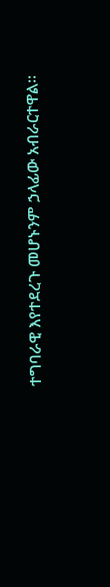ተግባራዊ እየተደረጉ መሆኑንም ኃላፊው አብራርተዋል።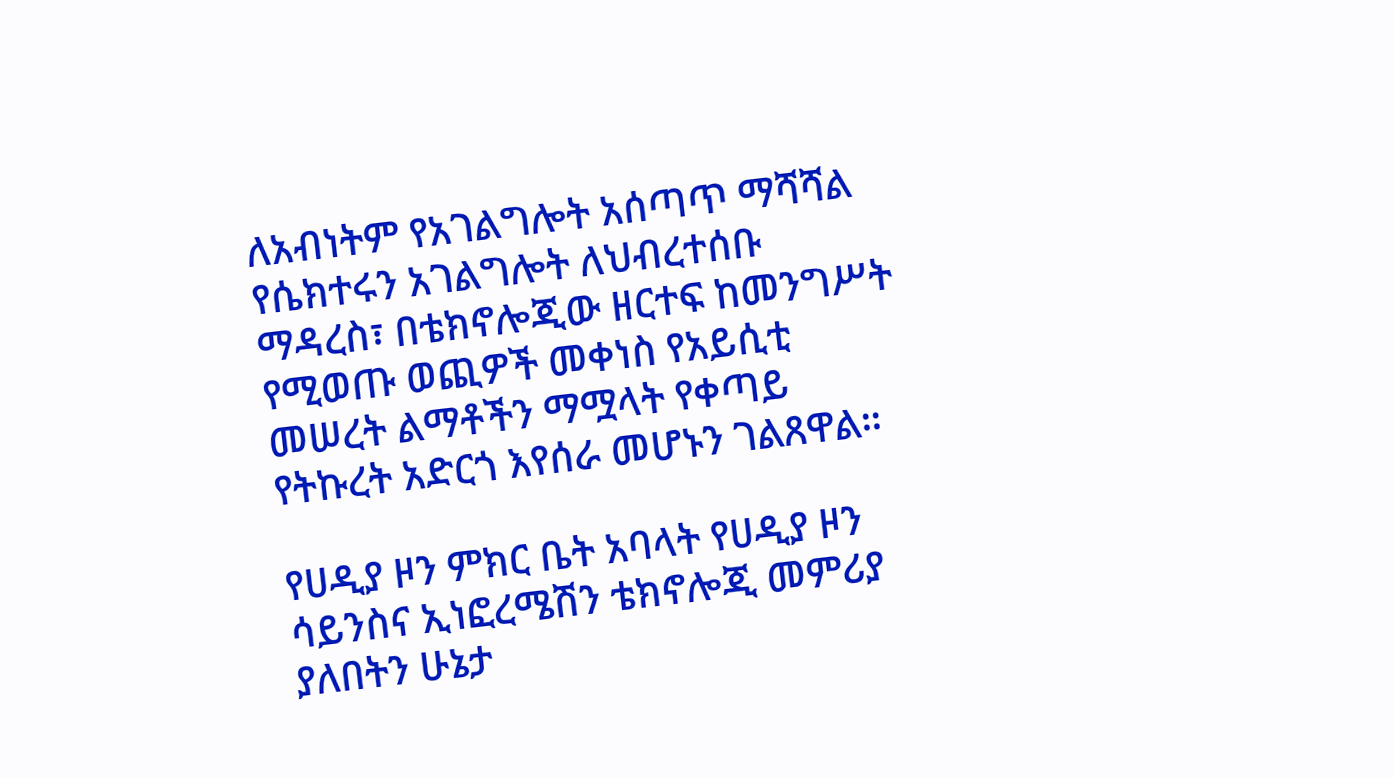ለአብነትም የአገልግሎት አሰጣጥ ማሻሻል የሴክተሩን አገልግሎት ለህብረተሰቡ ማዳረስ፣ በቴክኖሎጂው ዘርተፍ ከመንግሥት የሚወጡ ወጪዎች መቀነስ የአይሲቲ መሠረት ልማቶችን ማሟላት የቀጣይ የትኩረት አድርጎ እየሰራ መሆኑን ገልጸዋል።

የሀዲያ ዞን ምክር ቤት አባላት የሀዲያ ዞን ሳይንስና ኢነፎረሜሽን ቴክኖሎጂ መምሪያ ያለበትን ሁኔታ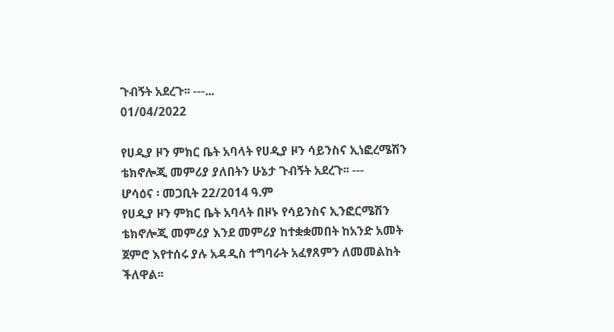ጉብኝት አደረጉ፡፡ ---...
01/04/2022

የሀዲያ ዞን ምክር ቤት አባላት የሀዲያ ዞን ሳይንስና ኢነፎረሜሽን ቴክኖሎጂ መምሪያ ያለበትን ሁኔታ ጉብኝት አደረጉ፡፡ ---
ሆሳዕና ፡ መጋቢት 22/2014 ዓ.ም
የሀዲያ ዞን ምክር ቤት አባላት በዞኑ የሳይንስና ኢንፎርሜሽን ቴክኖሎጂ መምሪያ እንደ መምሪያ ከተቋቋመበት ከአንድ አመት ጀምሮ እየተሰሩ ያሉ አዳዲስ ተግባራት አፈፃጸምን ለመመልከት ችለዋል፡፡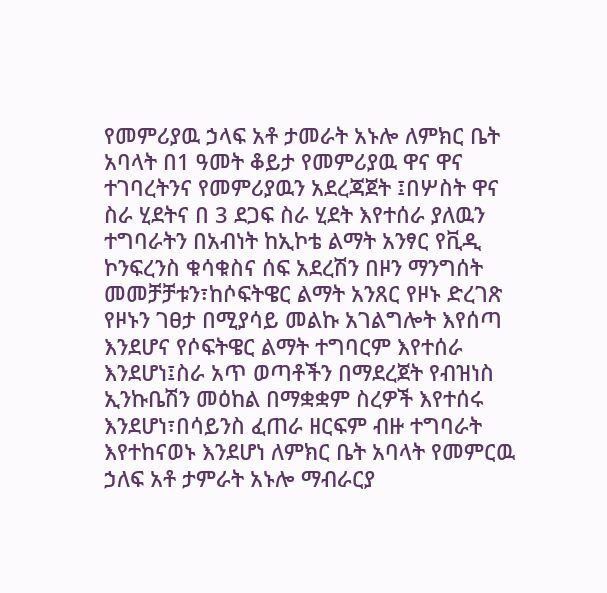የመምሪያዉ ኃላፍ አቶ ታመራት አኑሎ ለምክር ቤት አባላት በ1 ዓመት ቆይታ የመምሪያዉ ዋና ዋና ተገባረትንና የመምሪያዉን አደረጃጀት ፤በሦስት ዋና ስራ ሂደትና በ 3 ደጋፍ ስራ ሂደት እየተሰራ ያለዉን ተግባራትን በአብነት ከኢኮቴ ልማት አንፃር የቪዲ ኮንፍረንስ ቁሳቁስና ሰፍ አደረሽን በዞን ማንግሰት መመቻቻቱን፣ከሶፍትዌር ልማት አንጸር የዞኑ ድረገጽ የዞኑን ገፀታ በሚያሳይ መልኩ አገልግሎት እየሰጣ እንደሆና የሶፍትዌር ልማት ተግባርም እየተሰራ እንደሆነ፤ስራ አጥ ወጣቶችን በማደረጀት የብዝነስ ኢንኩቤሽን መዕከል በማቋቋም ስረዎች እየተሰሩ እንደሆነ፣በሳይንስ ፈጠራ ዘርፍም ብዙ ተግባራት እየተከናወኑ እንደሆነ ለምክር ቤት አባላት የመምርዉ ኃለፍ አቶ ታምራት አኑሎ ማብራርያ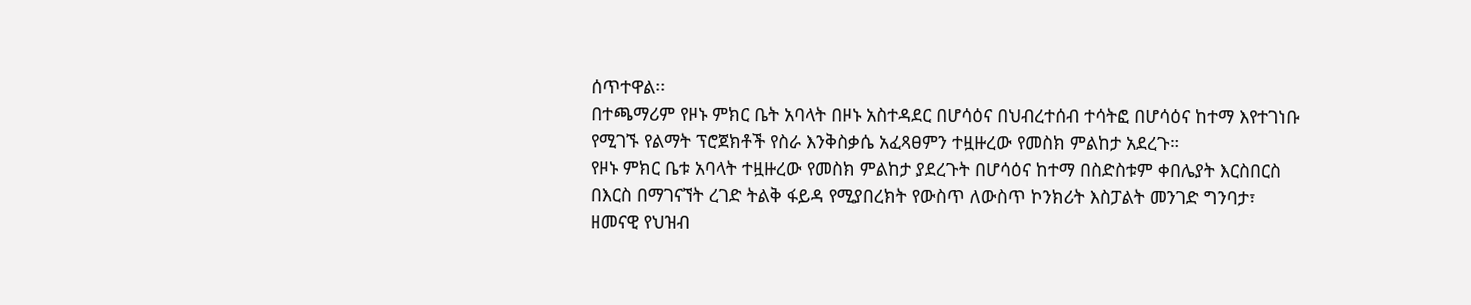ሰጥተዋል፡፡
በተጫማሪም የዞኑ ምክር ቤት አባላት በዞኑ አስተዳደር በሆሳዕና በህብረተሰብ ተሳትፎ በሆሳዕና ከተማ እየተገነቡ የሚገኙ የልማት ፕሮጀክቶች የስራ እንቅስቃሴ አፈጻፀምን ተዟዙረው የመስክ ምልከታ አደረጉ።
የዞኑ ምክር ቤቱ አባላት ተዟዙረው የመስክ ምልከታ ያደረጉት በሆሳዕና ከተማ በስድስቱም ቀበሌያት እርስበርስ በእርስ በማገናኘት ረገድ ትልቅ ፋይዳ የሚያበረክት የውስጥ ለውስጥ ኮንክሪት እስፓልት መንገድ ግንባታ፣ ዘመናዊ የህዝብ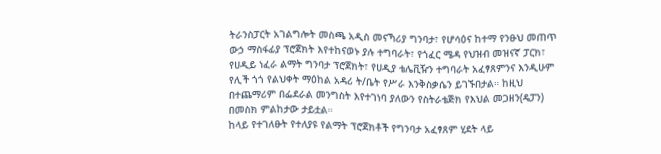ትራንስፓርት አገልግሎት መስጫ አዲስ መናኻሪያ ግንባታ፣ የሆሳዕና ከተማ የንፁህ መጠጥ ውኃ ማስፋፊያ ፕሮጀክት እየተከናወኑ ያሉ ተግባራት፣ የጎፈር ሜዳ የህዝብ መዝናኛ ፓርክ፣ የሀዲይ ነፈራ ልማት ግንባታ ፕሮጀክት፣ የሀዲያ ቴሌቪዥን ተግባራት አፈፃጸምንና እንዲሁም የሊች ጎጎ የልህቀት ማዕከል አዳሪ ት/ቤት የሥራ እንቅስቃሴን ይገኙበታል። ከዚህ በተጨማሪም በፌደራል መንግስት እየተገነባ ያለውን የስትራቴጅክ የእህል መጋዘን(ዴፓን) በመስክ ምልከታው ታይቷል።
ከላይ የተገለፁት የተለያዩ የልማት ፕሮጀክቶች የግንባታ አፈፃጸም ሂደት ላይ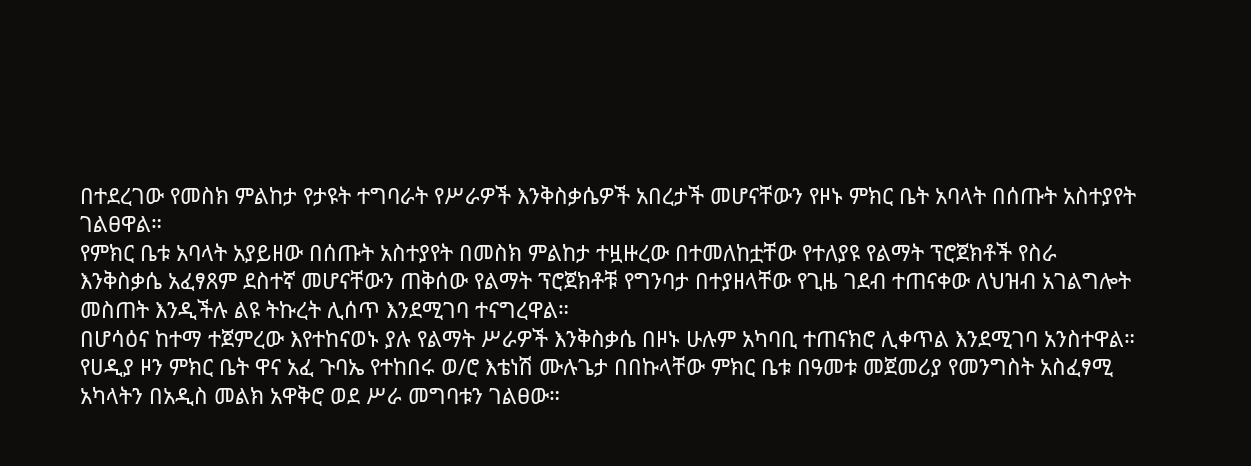በተደረገው የመስክ ምልከታ የታዩት ተግባራት የሥራዎች እንቅስቃሴዎች አበረታች መሆናቸውን የዞኑ ምክር ቤት አባላት በሰጡት አስተያየት ገልፀዋል።
የምክር ቤቱ አባላት አያይዘው በሰጡት አስተያየት በመስክ ምልከታ ተዟዙረው በተመለከቷቸው የተለያዩ የልማት ፕሮጀክቶች የስራ እንቅስቃሴ አፈፃጸም ደስተኛ መሆናቸውን ጠቅሰው የልማት ፕሮጀክቶቹ የግንባታ በተያዘላቸው የጊዜ ገደብ ተጠናቀው ለህዝብ አገልግሎት መስጠት እንዲችሉ ልዩ ትኩረት ሊሰጥ እንደሚገባ ተናግረዋል።
በሆሳዕና ከተማ ተጀምረው እየተከናወኑ ያሉ የልማት ሥራዎች እንቅስቃሴ በዞኑ ሁሉም አካባቢ ተጠናክሮ ሊቀጥል እንደሚገባ አንስተዋል።
የሀዲያ ዞን ምክር ቤት ዋና አፈ ጉባኤ የተከበሩ ወ/ሮ እቴነሽ ሙሉጌታ በበኩላቸው ምክር ቤቱ በዓመቱ መጀመሪያ የመንግስት አስፈፃሚ አካላትን በአዲስ መልክ አዋቅሮ ወደ ሥራ መግባቱን ገልፀው።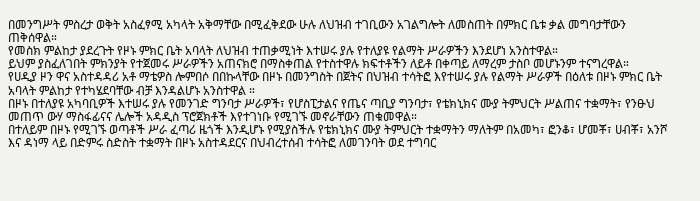በመንግሥት ምስረታ ወቅት አስፈፃሚ አካላት አቅማቸው በሚፈቅደው ሁሉ ለህዝብ ተገቢውን አገልግሎት ለመስጠት በምክር ቤቱ ቃል መግባታቸውን ጠቅሰዋል።
የመስክ ምልከታ ያደረጉት የዞኑ ምክር ቤት አባላት ለህዝብ ተጠቃሚነት እተሠሩ ያሉ የተለያዩ የልማት ሥራዎችን እንደሆነ አንስተዋል።
ይህም ያስፈለገበት ምክንያት የተጀመሩ ሥራዎችን አጠናክሮ በማስቀጠል የተስተዋሉ ክፍተቶችን ለይቶ በቀጣይ ለማረም ታስቦ መሆኑንም ተናግረዋል።
የሀዲያ ዞን ዋና አስተዳዳሪ አቶ ማቴዎስ ሎምበሶ በበኩላቸው በዞኑ በመንግስት በጀትና በህዝብ ተሳትፎ እየተሠሩ ያሉ የልማት ሥራዎች በዕለቱ በዞኑ ምክር ቤት አባላት ምልከታ የተካሄደባቸው ብቻ እንዳልሆኑ አንስተዋል ።
በዞኑ በተለያዩ አካባቢዎች እተሠሩ ያሉ የመንገድ ግንባታ ሥራዎች፣ የሆስፒታልና የጤና ጣቢያ ግንባታ፣ የቴክኒክና ሙያ ትምህርት ሥልጠና ተቋማት፣ የንፁህ መጠጥ ውሃ ማስፋፊናና ሌሎች አዳዲስ ፕሮጀክቶች እየተገነቡ የሚገኙ መኖራቸውን ጠቁመዋል።
በተለይም በዞኑ የሚገኙ ወጣቶች ሥራ ፈጣሪ ዜጎች እንዲሆኑ የሚያስችሉ የቴክኒክና ሙያ ትምህርት ተቋማትን ማለትም በአመካ፣ ፎንቆ፣ ሆመቾ፣ ሀብቾ፣ አንሾ እና ዳነማ ላይ በድምሩ ስድስት ተቋማት በዞኑ አስተዳደርና በህብረተሰብ ተሳትፎ ለመገንባት ወደ ተግባር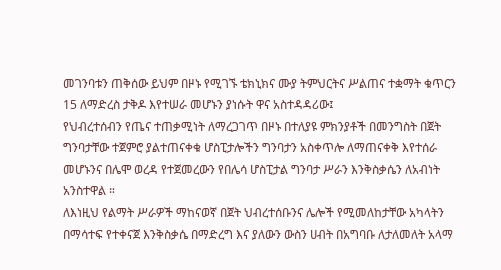መገንባቱን ጠቅሰው ይህም በዞኑ የሚገኙ ቴክኒክና ሙያ ትምህርትና ሥልጠና ተቋማት ቁጥርን 15 ለማድረስ ታቅዶ እየተሠራ መሆኑን ያነሱት ዋና አስተዳዳሪው፤
የህብረተሰብን የጤና ተጠቃሚነት ለማረጋገጥ በዞኑ በተለያዩ ምክንያቶች በመንግስት በጀት ግንባታቸው ተጀምሮ ያልተጠናቀቁ ሆስፒታሎችን ግንባታን አስቀጥሎ ለማጠናቀቅ እየተሰራ መሆኑንና በሌሞ ወረዳ የተጀመረውን የበሌሳ ሆስፒታል ግንባታ ሥራን እንቅስቃሴን ለአብነት አንስተዋል ።
ለእነዚህ የልማት ሥራዎች ማከናወኛ በጀት ህብረተሰቡንና ሌሎች የሚመለከታቸው አካላትን በማሳተፍ የተቀናጀ እንቅስቃሴ በማድረግ እና ያለውን ውስን ሀብት በአግባቡ ለታለመለት አላማ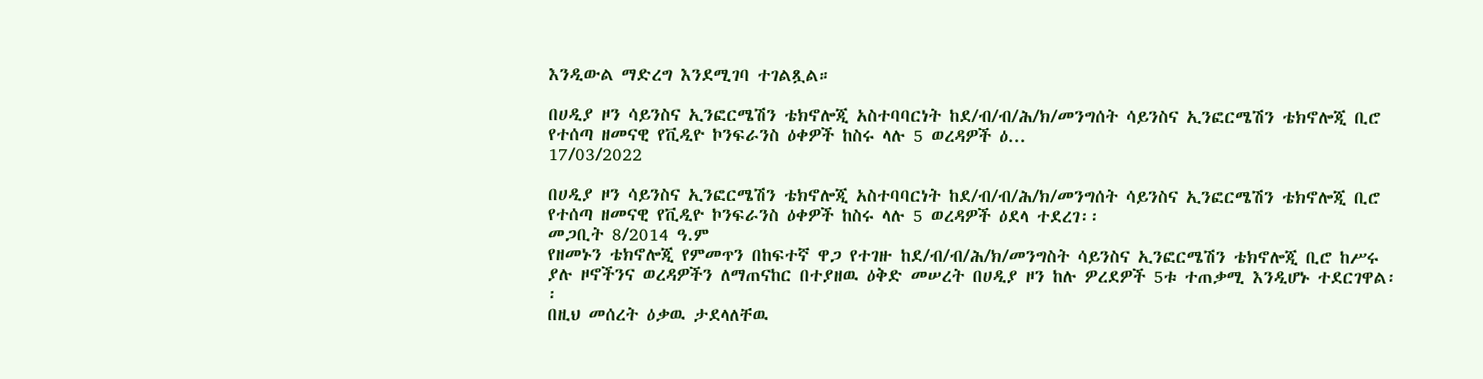እንዲውል ማድረግ እንደሚገባ ተገልጿል።

በሀዲያ ዞን ሳይንስና ኢንፎርሜሽን ቴክኖሎጂ አስተባባርነት ከደ/ብ/ብ/ሕ/ክ/መንግሰት ሳይንስና ኢንፎርሜሽን ቴክኖሎጂ ቢሮ የተሰጣ ዘመናዊ የቪዲዮ ኮንፍራንስ ዕቀዎች ከስሩ ላሉ 5 ወረዳዎች ዕ...
17/03/2022

በሀዲያ ዞን ሳይንስና ኢንፎርሜሽን ቴክኖሎጂ አስተባባርነት ከደ/ብ/ብ/ሕ/ክ/መንግሰት ሳይንስና ኢንፎርሜሽን ቴክኖሎጂ ቢሮ የተሰጣ ዘመናዊ የቪዲዮ ኮንፍራንስ ዕቀዎች ከስሩ ላሉ 5 ወረዳዎች ዕደላ ተደረገ፡፡
መጋቢት 8/2014 ዓ.ም
የዘመኑን ቴክኖሎጂ የምመጥን በከፍተኛ ዋጋ የተገዙ ከደ/ብ/ብ/ሕ/ክ/መንግስት ሳይንስና ኢንፎርሜሽን ቴክኖሎጂ ቢሮ ከሥሩ ያሉ ዞኖችንና ወረዳዎችን ለማጠናከር በተያዘዉ ዕቅድ መሠረት በሀዲያ ዞን ከሉ ዎረደዎች 5ቱ ተጠቃሚ እንዲሆኑ ተደርገዋል፡፡
በዚህ መሰረት ዕቃዉ ታደላለቸዉ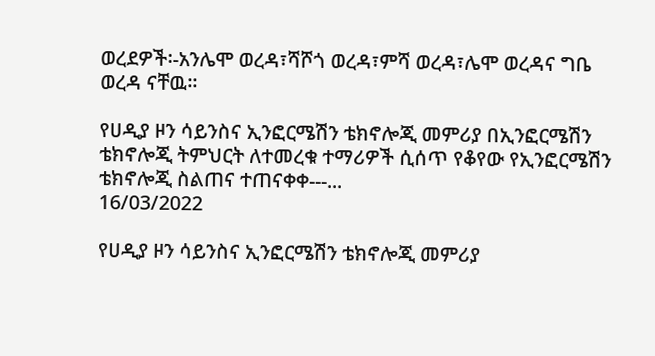ወረደዎች፡-አንሌሞ ወረዳ፣ሻሾጎ ወረዳ፣ምሻ ወረዳ፣ሌሞ ወረዳና ግቤ ወረዳ ናቸዉ፡፡

የሀዲያ ዞን ሳይንስና ኢንፎርሜሽን ቴክኖሎጂ መምሪያ በኢንፎርሜሽን ቴክኖሎጂ ትምህርት ለተመረቁ ተማሪዎች ሲሰጥ የቆየው የኢንፎርሜሽን ቴክኖሎጂ ስልጠና ተጠናቀቀ---...
16/03/2022

የሀዲያ ዞን ሳይንስና ኢንፎርሜሽን ቴክኖሎጂ መምሪያ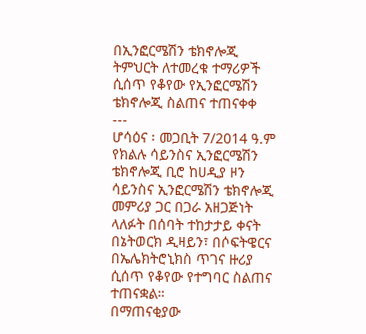በኢንፎርሜሽን ቴክኖሎጂ ትምህርት ለተመረቁ ተማሪዎች ሲሰጥ የቆየው የኢንፎርሜሽን ቴክኖሎጂ ስልጠና ተጠናቀቀ
---
ሆሳዕና ፡ መጋቢት 7/2014 ዓ.ም
የክልሉ ሳይንስና ኢንፎርሜሽን ቴክኖሎጂ ቢሮ ከሀዲያ ዞን ሳይንስና ኢንፎርሜሽን ቴክኖሎጂ መምሪያ ጋር በጋራ አዘጋጅነት ላለፉት በሰባት ተከታታይ ቀናት በኔትወርክ ዲዛይን፣ በሶፍትዌርና በኤሌክትሮኒክስ ጥገና ዙሪያ ሲሰጥ የቆየው የተግባር ስልጠና ተጠናቋል።
በማጠናቂያው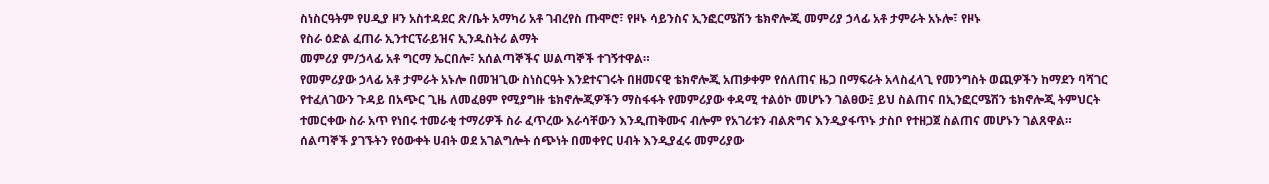ስነስርዓትም የሀዲያ ዞን አስተዳደር ጽ/ቤት አማካሪ አቶ ገብረየስ ጡሞሮ፣ የዞኑ ሳይንስና ኢንፎርሜሽን ቴክኖሎጂ መምሪያ ኃላፊ አቶ ታምራት አኑሎ፣ የዞኑ
የስራ ዕድል ፈጠራ ኢንተርፕራይዝና ኢንዱስትሪ ልማት
መምሪያ ም/ኃላፊ አቶ ግርማ ኤርበሎ፣ አሰልጣኞችና ሠልጣኞች ተገኝተዋል።
የመምሪያው ኃላፊ አቶ ታምራት አኑሎ በመዝጊው ስነስርዓት እንደተናገሩት በዘመናዊ ቴክኖሎጂ አጠቃቀም የሰለጠና ዜጋ በማፍራት አላስፈላጊ የመንግስት ወጪዎችን ከማደን ባሻገር የተፈለገውን ጉዳይ በአጭር ጊዜ ለመፈፀም የሚያግዙ ቴክኖሎጂዎችን ማስፋፋት የመምሪያው ቀዳሚ ተልዕኮ መሆኑን ገልፀው፤ ይህ ስልጠና በኢንፎርሜሽን ቴክኖሎጂ ትምህርት ተመርቀው ስራ አጥ የነበሩ ተመራቂ ተማሪዎች ስራ ፈጥረው እራሳቸውን እንዲጠቅሙና ብሎም የአገሪቱን ብልጽግና እንዲያፋጥኑ ታስቦ የተዘጋጀ ስልጠና መሆኑን ገልጸዋል።
ሰልጣኞች ያገኙትን የዕውቀት ሀብት ወደ አገልግሎት ሰጭነት በመቀየር ሀብት እንዲያፈሩ መምሪያው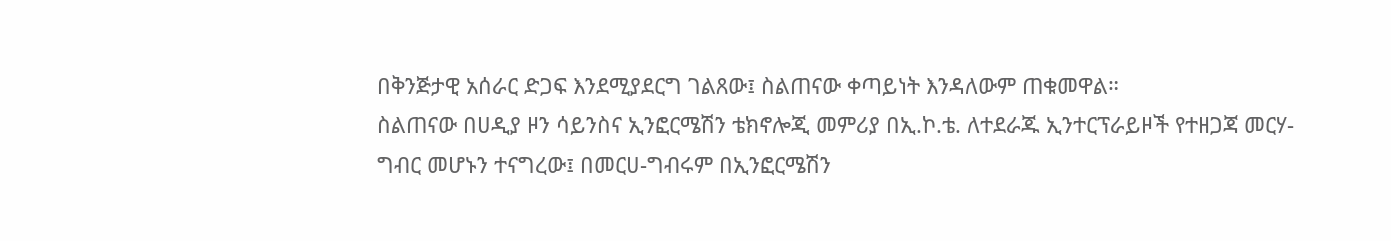በቅንጅታዊ አሰራር ድጋፍ እንደሚያደርግ ገልጸው፤ ስልጠናው ቀጣይነት እንዳለውም ጠቁመዋል።
ስልጠናው በሀዲያ ዞን ሳይንስና ኢንፎርሜሽን ቴክኖሎጂ መምሪያ በኢ.ኮ.ቴ. ለተደራጁ ኢንተርፕራይዞች የተዘጋጃ መርሃ-ግብር መሆኑን ተናግረው፤ በመርሀ-ግብሩም በኢንፎርሜሽን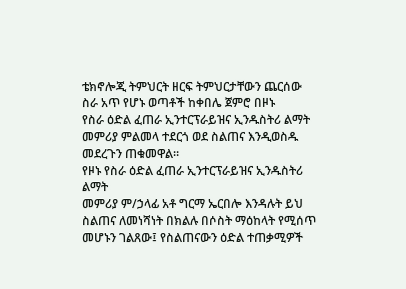ቴክኖሎጂ ትምህርት ዘርፍ ትምህርታቸውን ጨርሰው ስራ አጥ የሆኑ ወጣቶች ከቀበሌ ጀምሮ በዞኑ
የስራ ዕድል ፈጠራ ኢንተርፕራይዝና ኢንዱስትሪ ልማት
መምሪያ ምልመላ ተደርጎ ወደ ስልጠና እንዲወስዱ መደረጉን ጠቁመዋል።
የዞኑ የስራ ዕድል ፈጠራ ኢንተርፕራይዝና ኢንዱስትሪ ልማት
መምሪያ ም/ኃላፊ አቶ ግርማ ኤርበሎ እንዳሉት ይህ ስልጠና ለመነሻነት በክልሉ በሶስት ማዕከላት የሚሰጥ መሆኑን ገልጸው፤ የስልጠናውን ዕድል ተጠቃሚዎች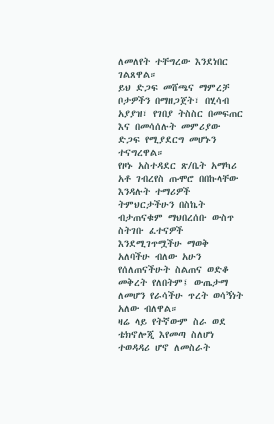ለመለየት ተቸግረው እንደነበር ገልጸዋል።
ይህ ድጋፍ መሸጫና ማምረቻ ቦታዎችን በማዘጋጀት፣ በሂሳብ አያያዝ፣ የገበያ ትስስር በመፍጠር እና በመሳሰሉት መምሪያው ድጋፍ የሚያደርግ መሆኑን ተናግረዋል።
የዞኑ አስተዳደር ጽ/ቤት አማካሪ አቶ ገብረየስ ጡሞሮ በበኩላቸው እንዳሉት ተማሪዎች ትምህርታችሁን በስኬት ብታጠናቁም ማህበረሰቡ ውስጥ ስትገቡ ፈተናዎች እንደሚገጥሟችሁ ማወቅ አለባችሁ ብለው አሁን የሰለጠናችሁት ስልጠና ወድቆ መቅረት የለበትም፤ ውጤታማ ለመሆን የራሳችሁ ጥረት ወሳኝነት አለው ብለዋል።
ዛሬ ላይ የትኛውም ስራ ወደ ቴክኖሎጂ እየመጣ ስለሆነ ተወዳዳሪ ሆኖ ለመስራት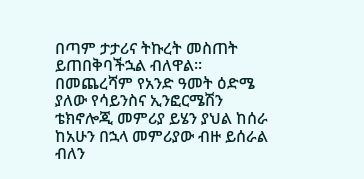በጣም ታታሪና ትኩረት መስጠት ይጠበቅባችኋል ብለዋል።
በመጨረሻም የአንድ ዓመት ዕድሜ ያለው የሳይንስና ኢንፎርሜሽን ቴክኖሎጂ መምሪያ ይሄን ያህል ከሰራ ከአሁን በኋላ መምሪያው ብዙ ይሰራል ብለን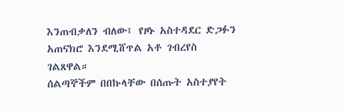እንጠብቃለን ብለው፤ የዞኑ አስተዳደር ድጋፉን አጠናክሮ እንደሚሸጥል አቶ ገብረየስ ገልጸዋል።
ሰልጣኞችም በበኩላቸው በሰጡት አስተያየት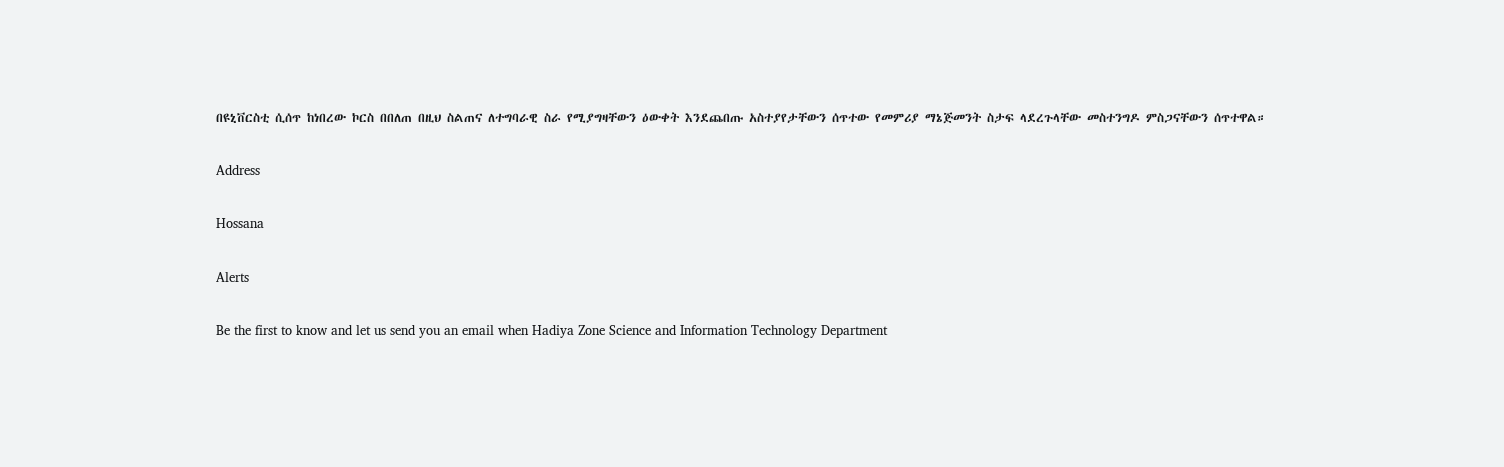በዩኒቨርስቲ ሲሰጥ ከነበረው ኮርስ በበለጠ በዚህ ስልጠና ለተግባራዊ ስራ የሚያግዛቸውን ዕውቀት እንደጨበጡ አስተያየታቸውን ሰጥተው የመምሪያ ማኔጅመንት ስታፍ ላደረጉላቸው መስተንግዶ ምስጋናቸውን ሰጥተዋል።

Address

Hossana

Alerts

Be the first to know and let us send you an email when Hadiya Zone Science and Information Technology Department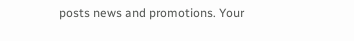posts news and promotions. Your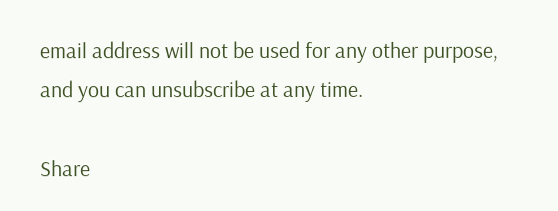email address will not be used for any other purpose, and you can unsubscribe at any time.

Share